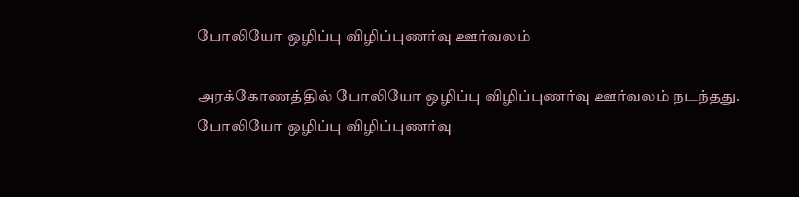போலியோ ஒழிப்பு விழிப்புணர்வு ஊர்வலம்

அரக்கோணத்தில் போலியோ ஒழிப்பு விழிப்புணர்வு ஊர்வலம் நடந்தது.
போலியோ ஒழிப்பு விழிப்புணர்வு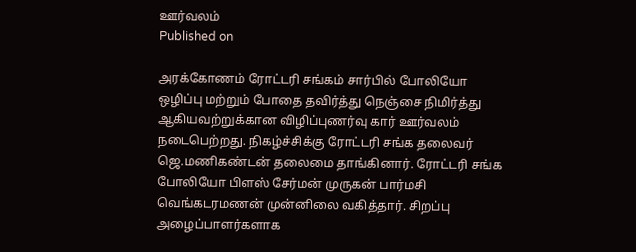ஊர்வலம்
Published on

அரக்கோணம் ரோட்டரி சங்கம் சார்பில் போலியோ ஒழிப்பு மற்றும் போதை தவிர்த்து நெஞ்சை நிமிர்த்து ஆகியவற்றுக்கான விழிப்புணர்வு கார் ஊர்வலம் நடைபெற்றது. நிகழ்ச்சிக்கு ரோட்டரி சங்க தலைவர் ஜெ.மணிகண்டன் தலைமை தாங்கினார். ரோட்டரி சங்க போலியோ பிளஸ் சேர்மன் முருகன் பார்மசி வெங்கடரமணன் முன்னிலை வகித்தார். சிறப்பு அழைப்பாளர்களாக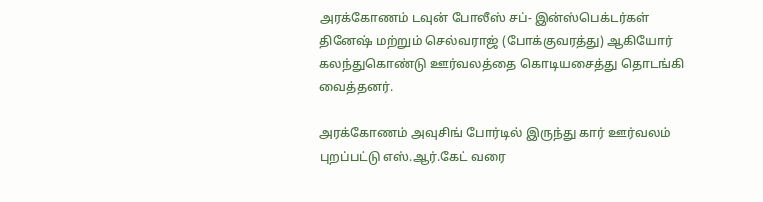அரக்கோணம் டவுன் போலீஸ் சப்- இன்ஸ்பெக்டர்கள் தினேஷ் மற்றும் செல்வராஜ் (போக்குவரத்து) ஆகியோர் கலந்துகொண்டு ஊர்வலத்தை கொடியசைத்து தொடங்கி வைத்தனர்.

அரக்கோணம் அவுசிங் போர்டில் இருந்து கார் ஊர்வலம் புறப்பட்டு எஸ்.ஆர்.கேட் வரை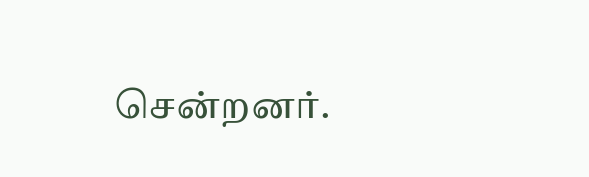சென்றனர்.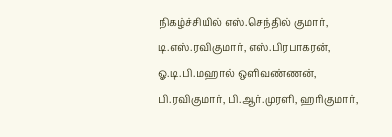நிகழ்ச்சியில் எஸ்.செந்தில் குமார், டி.எஸ்.ரவிகுமார், எஸ்.பிரபாகரன், ஓ.டி.பி.மஹால் ஒளிவண்ணன், பி.ரவிகுமார், பி.ஆர்.முரளி, ஹரிகுமார்,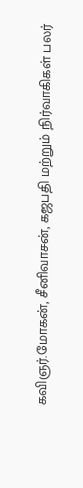கவிஞர்.மோகன், சீனிவாசன், கஜபதி மற்றும் நிர்வாகிகள் பலர்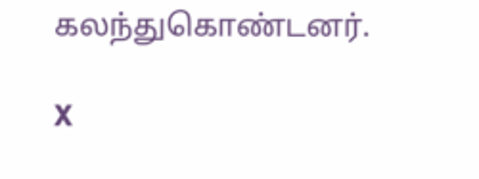கலந்துகொண்டனர்.

X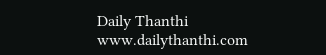Daily Thanthi
www.dailythanthi.com